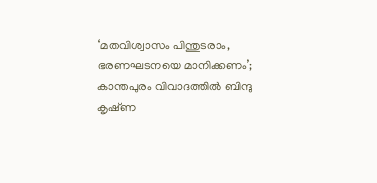‘മതവിശ്വാസം പിന്തുടരാം, ഭരണഘടനയെ മാനിക്കണം’; കാന്തപുരം വിവാദത്തിൽ ബിന്ദു കൃഷ്‌ണ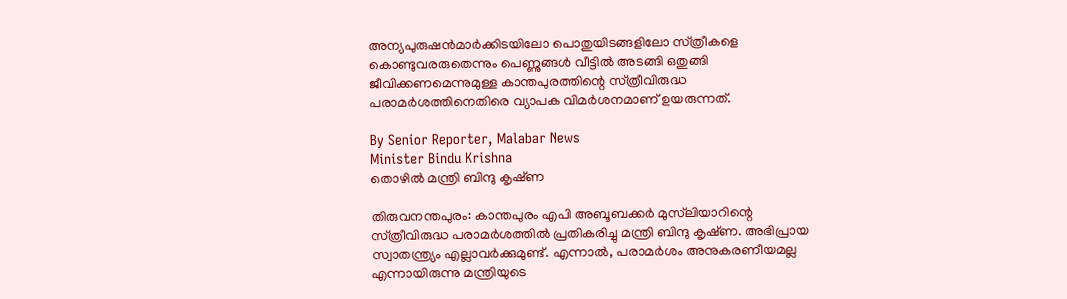അന്യപുരുഷൻമാർക്കിടയിലോ പൊതുയിടങ്ങളിലോ സ്‌ത്രീകളെ കൊണ്ടുവരരുതെന്നും പെണ്ണുങ്ങൾ വീട്ടിൽ അടങ്ങി ഒതുങ്ങി ജീവിക്കണമെന്നുമുള്ള കാന്തപുരത്തിന്റെ സ്‌ത്രീവിരുദ്ധ പരാമർശത്തിനെതിരെ വ്യാപക വിമർശനമാണ് ഉയരുന്നത്.

By Senior Reporter, Malabar News
Minister Bindu Krishna
തൊഴിൽ മന്ത്രി ബിന്ദു കൃഷ്‌ണ

തിരുവനന്തപുരം: കാന്തപുരം എപി അബൂബക്കർ മുസ്‌ലിയാറിന്റെ സ്‌ത്രീവിരുദ്ധ പരാമർശത്തിൽ പ്രതികരിച്ചു മന്ത്രി ബിന്ദു കൃഷ്‌ണ. അഭിപ്രായ സ്വാതന്ത്ര്യം എല്ലാവർക്കുമുണ്ട്. എന്നാൽ, പരാമർശം അനുകരണീയമല്ല എന്നായിരുന്നു മന്ത്രിയുടെ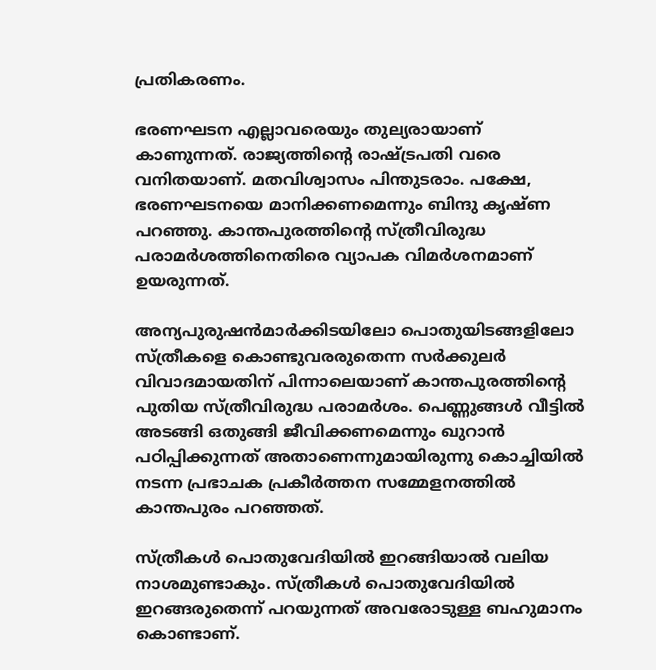പ്രതികരണം.

ഭരണഘടന എല്ലാവരെയും തുല്യരായാണ് കാണുന്നത്. രാജ്യത്തിന്റെ രാഷ്‌ട്രപതി വരെ വനിതയാണ്. മതവിശ്വാസം പിന്തുടരാം. പക്ഷേ, ഭരണഘടനയെ മാനിക്കണമെന്നും ബിന്ദു കൃഷ്‌ണ പറഞ്ഞു. കാന്തപുരത്തിന്റെ സ്‌ത്രീവിരുദ്ധ പരാമർശത്തിനെതിരെ വ്യാപക വിമർശനമാണ് ഉയരുന്നത്.

അന്യപുരുഷൻമാർക്കിടയിലോ പൊതുയിടങ്ങളിലോ സ്‌ത്രീകളെ കൊണ്ടുവരരുതെന്ന സർക്കുലർ വിവാദമായതിന് പിന്നാലെയാണ് കാന്തപുരത്തിന്റെ പുതിയ സ്‌ത്രീവിരുദ്ധ പരാമർശം. പെണ്ണുങ്ങൾ വീട്ടിൽ അടങ്ങി ഒതുങ്ങി ജീവിക്കണമെന്നും ഖുറാൻ പഠിപ്പിക്കുന്നത് അതാണെന്നുമായിരുന്നു കൊച്ചിയിൽ നടന്ന പ്രഭാചക പ്രകീർത്തന സമ്മേളനത്തിൽ കാന്തപുരം പറഞ്ഞത്.

സ്‌ത്രീകൾ പൊതുവേദിയിൽ ഇറങ്ങിയാൽ വലിയ നാശമുണ്ടാകും. സ്‌ത്രീകൾ പൊതുവേദിയിൽ ഇറങ്ങരുതെന്ന് പറയുന്നത് അവരോടുള്ള ബഹുമാനം കൊണ്ടാണ്.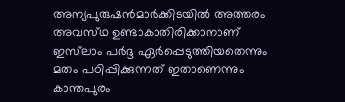അന്യപുരുഷൻമാർക്കിടയിൽ അത്തരം അവസ്‌ഥ ഉണ്ടാകാതിരിക്കാനാണ് ഇസ്‌ലാം പർദ്ദ ഏർപ്പെടുത്തിയതെന്നും മതം പഠിപ്പിക്കുന്നത് ഇതാണെന്നും കാന്തപുരം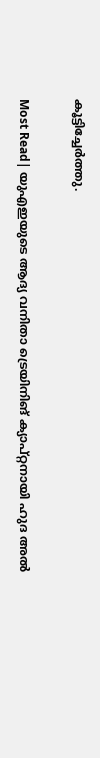കൂട്ടിച്ചേർത്തു.

Most Read| യുഎഇയുടെ ആദ്യ വനിതാ ട്രെയിനിങ് ക്യാപ്റ്റനായി ഹുദ അൽ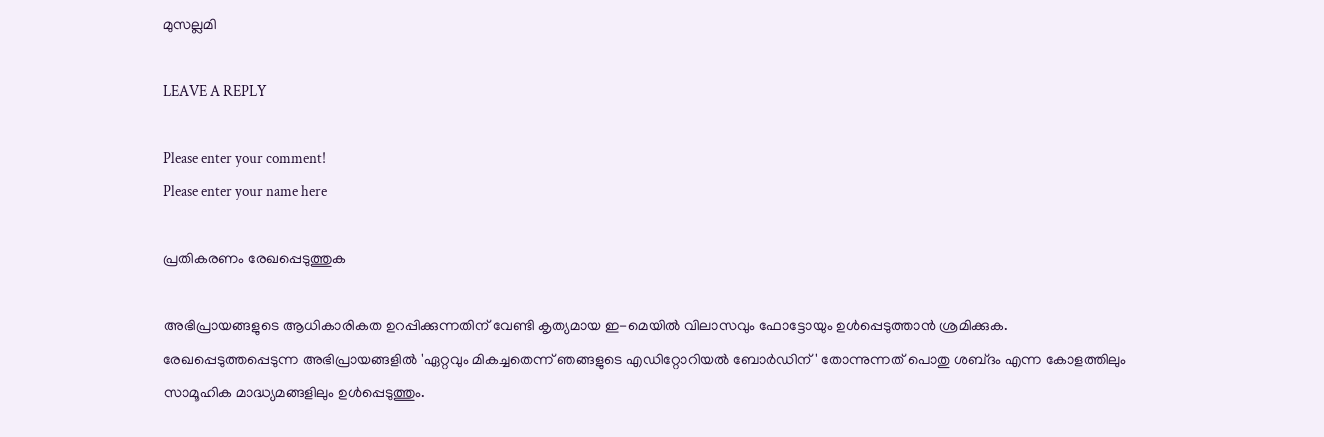മുസല്ലമി

LEAVE A REPLY

Please enter your comment!
Please enter your name here

പ്രതികരണം രേഖപ്പെടുത്തുക

അഭിപ്രായങ്ങളുടെ ആധികാരികത ഉറപ്പിക്കുന്നതിന് വേണ്ടി കൃത്യമായ ഇ-മെയിൽ വിലാസവും ഫോട്ടോയും ഉൾപ്പെടുത്താൻ ശ്രമിക്കുക. രേഖപ്പെടുത്തപ്പെടുന്ന അഭിപ്രായങ്ങളിൽ 'ഏറ്റവും മികച്ചതെന്ന് ഞങ്ങളുടെ എഡിറ്റോറിയൽ ബോർഡിന്' തോന്നുന്നത് പൊതു ശബ്‌ദം എന്ന കോളത്തിലും സാമൂഹിക മാദ്ധ്യമങ്ങളിലും ഉൾപ്പെടുത്തും.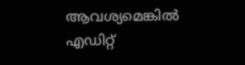ആവശ്യമെങ്കിൽ എഡിറ്റ്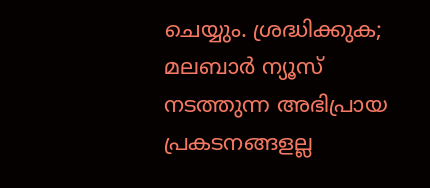ചെയ്യും. ശ്രദ്ധിക്കുക; മലബാർ ന്യൂസ് നടത്തുന്ന അഭിപ്രായ പ്രകടനങ്ങളല്ല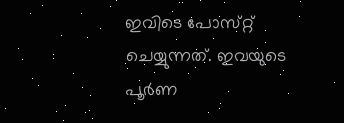ഇവിടെ പോസ്‌റ്റ് ചെയ്യുന്നത്. ഇവയുടെ പൂർണ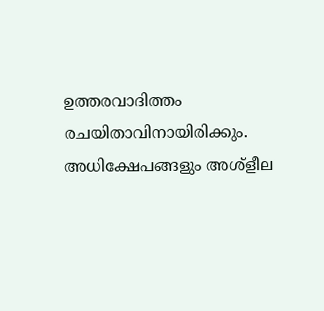ഉത്തരവാദിത്തം രചയിതാവിനായിരിക്കും. അധിക്ഷേപങ്ങളും അശ്‌ളീല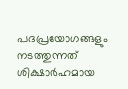പദപ്രയോഗങ്ങളും നടത്തുന്നത് ശിക്ഷാർഹമായ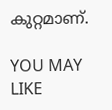കുറ്റമാണ്.

YOU MAY LIKE